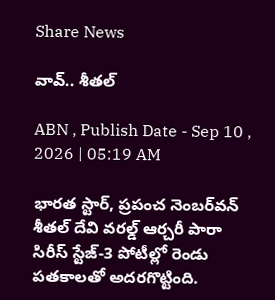Share News

వావ్‌.. శీతల్‌

ABN , Publish Date - Sep 10 , 2026 | 05:19 AM

భారత స్టార్‌, ప్రపంచ నెంబర్‌వన్‌ శీతల్‌ దేవి వరల్డ్‌ ఆర్చరీ పారా సిరీస్‌ స్టేజ్‌-3 పోటీల్లో రెండు పతకాలతో అదరగొట్టింది.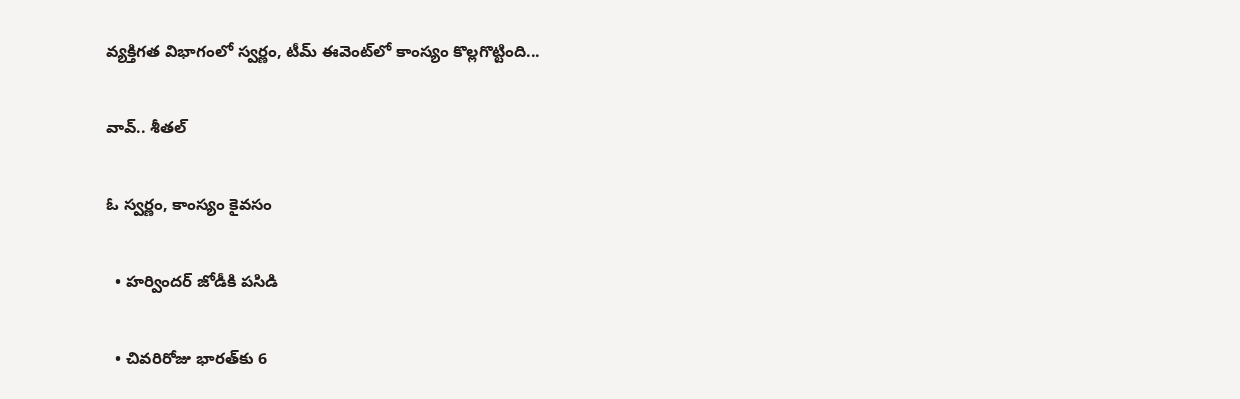వ్యక్తిగత విభాగంలో స్వర్ణం, టీమ్‌ ఈవెంట్‌లో కాంస్యం కొల్లగొట్టింది...

వావ్‌.. శీతల్‌

ఓ స్వర్ణం, కాంస్యం కైవసం

  • హర్విందర్‌ జోడీకి పసిడి

  • చివరిరోజు భారత్‌కు 6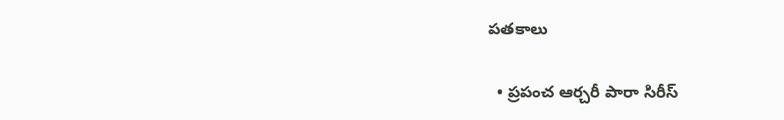పతకాలు

  • ప్రపంచ ఆర్చరీ పారా సిరీస్‌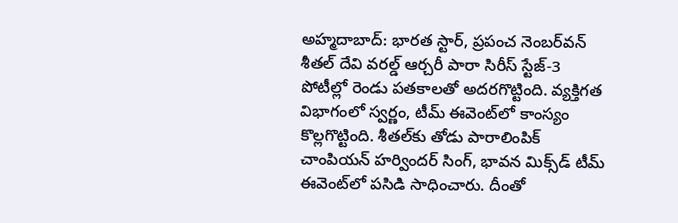అహ్మదాబాద్‌: భారత స్టార్‌, ప్రపంచ నెంబర్‌వన్‌ శీతల్‌ దేవి వరల్డ్‌ ఆర్చరీ పారా సిరీస్‌ స్టేజ్‌-3 పోటీల్లో రెండు పతకాలతో అదరగొట్టింది. వ్యక్తిగత విభాగంలో స్వర్ణం, టీమ్‌ ఈవెంట్‌లో కాంస్యం కొల్లగొట్టింది. శీతల్‌కు తోడు పారాలింపిక్‌ చాంపియన్‌ హర్విందర్‌ సింగ్‌, భావన మిక్స్‌డ్‌ టీమ్‌ ఈవెంట్‌లో పసిడి సాధించారు. దీంతో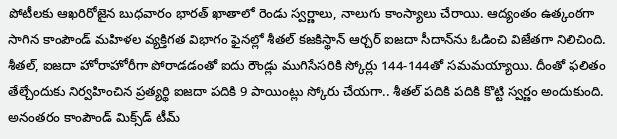పోటీలకు ఆఖరిరోజైన బుధవారం భారత్‌ ఖాతాలో రెండు స్వర్ణాలు, నాలుగు కాంస్యాలు చేరాయి. ఆద్యంతం ఉత్కంఠగా సాగిన కాంపౌండ్‌ మహిళల వ్యక్తిగత విభాగం ఫైనల్లో శీతల్‌ కజకిస్థాన్‌ ఆర్చర్‌ ఐజదా సీదాన్‌ను ఓడించి విజేతగా నిలిచింది. శీతల్‌, ఐజదా హోరాహోరీగా పోరాడడంతో ఐదు రౌండ్లు ముగిసేసరికి స్కోర్లు 144-144తో సమమయ్యాయి. దీంతో ఫలితం తేల్చేందుకు నిర్వహించిన ప్రత్యర్థి ఐజదా పదికి 9 పాయింట్లు స్కోరు చేయగా.. శీతల్‌ పదికి పదికి కొట్టి స్వర్ణం అందుకుంది. అనంతరం కాంపౌండ్‌ మిక్స్‌డ్‌ టీమ్‌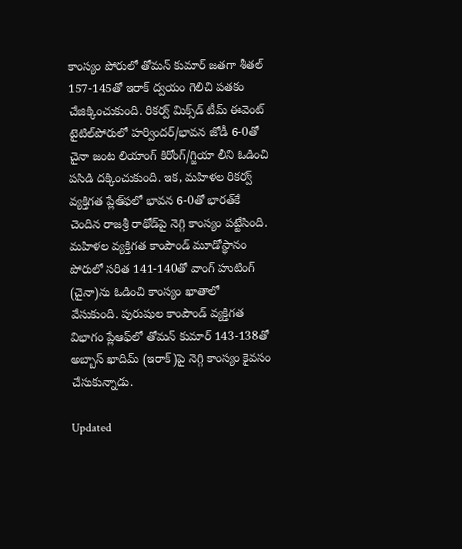కాంస్యం పోరులో తోమన్‌ కుమార్‌ జతగా శీతల్‌ 157-145తో ఇరాక్‌ ద్వయం గెలిచి పతకం చేజిక్కించుకుంది. రికర్వ్‌ మిక్స్‌డ్‌ టీమ్‌ ఈవెంట్‌ టైటిల్‌పోరులో హర్విందర్‌/భావన జోడీ 6-0తో చైనా జంట లియాంగ్‌ కిరోంగ్‌/గ్జియా లీని ఓడించి పసిడి దక్కించుకుంది. ఇక, మహిళల రికర్వ్‌ వ్యక్తిగత ప్లేఆ్‌ఫలో భావన 6-0తో భారత్‌కే చెందిన రాజశ్రీ రాథోడ్‌పై నెగ్గి కాంస్యం పట్టేసింది. మహిళల వ్యక్తిగత కాంపౌండ్‌ మూడోస్థానం పోరులో సరిత 141-140తో వాంగ్‌ హుటింగ్‌ (చైనా)ను ఓడించి కాంస్యం ఖాతాలో వేసుకుంది. పురుషుల కాంపౌండ్‌ వ్యక్తిగత విభాగం ప్లేఆఫ్‌లో తోమన్‌ కుమార్‌ 143-138తో అబ్బాస్‌ ఖాదిమ్‌ (ఇరాక్‌)పై నెగ్గి కాంస్యం కైవసం చేసుకున్నాడు.

Updated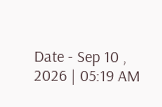Date - Sep 10 , 2026 | 05:19 AM